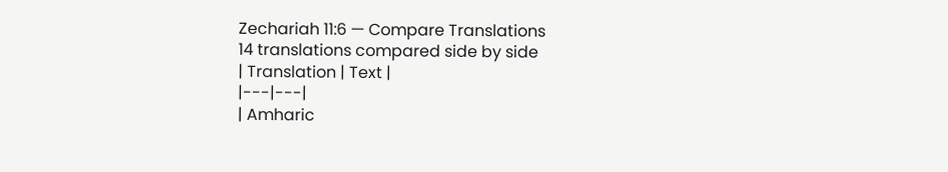Zechariah 11:6 — Compare Translations
14 translations compared side by side
| Translation | Text |
|---|---|
| Amharic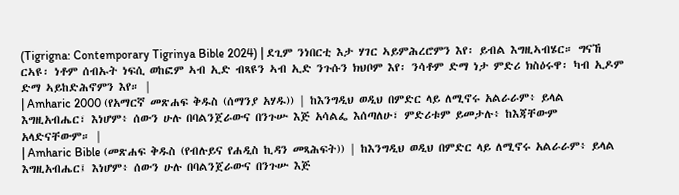(Tigrigna: Contemporary Tigrinya Bible 2024) | ደጊም ንነበርቲ እታ ሃገር ኣይምሕረሮምን እየ፡ ይብል እግዚኣብሄር። ግናኸ ርኣዩ፡ ነቶም ሰብኡት ነፍሲ ወከፎም ኣብ ኢድ ብጻዩን ኣብ ኢድ ንጉሱን ክህቦም እየ፡ ንሳቶም ድማ ነታ ምድሪ ክስዕሩዋ፡ ካብ ኢዶም ድማ ኣይከድሕኖምን እየ። |
| Amharic 2000 (የአማርኛ መጽሐፍ ቅዱስ (ሰማንያ አሃዱ)) | ከእንግዲህ ወዲህ በምድር ላይ ለሚኖሩ አልራራም፥ ይላል እግዚአብሔር፣ እነሆም፥ ሰውን ሁሉ በባልንጀራውና በንጉሡ እጅ አሳልፌ እሰጣለሁ፣ ምድሪቱም ይመታሉ፥ ከእጃቸውም አላድናቸውም። |
| Amharic Bible (መጽሐፍ ቅዱስ (የብሉይና የሐዲስ ኪዳን መጻሕፍት)) | ከእንግዲህ ወዲህ በምድር ላይ ለሚኖሩ አልራራም፥ ይላል እግዚአብሔር፤ እነሆም፥ ሰውን ሁሉ በባልንጀራውና በንጉሡ እጅ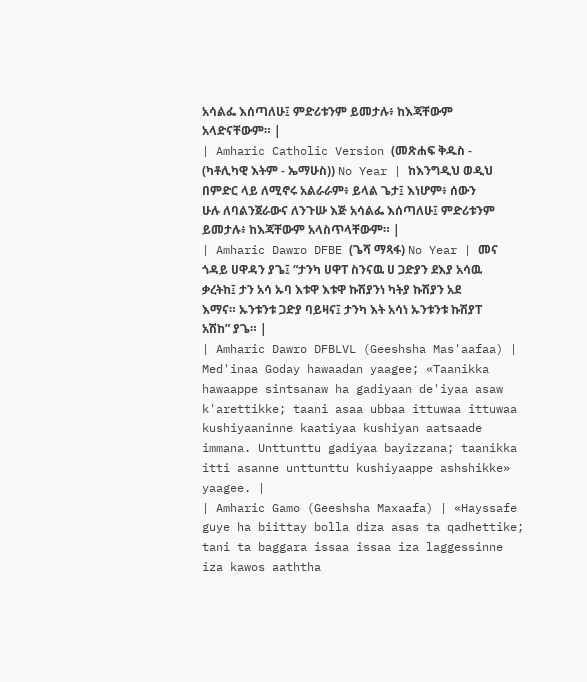አሳልፌ እሰጣለሁ፤ ምድሪቱንም ይመታሉ፥ ከእጃቸውም አላድናቸውም። |
| Amharic Catholic Version (መጽሐፍ ቅዱስ - (ካቶሊካዊ እትም - ኤማሁስ)) No Year | ከእንግዲህ ወዲህ በምድር ላይ ለሚኖሩ አልራራም፥ ይላል ጌታ፤ እነሆም፥ ሰውን ሁሉ ለባልንጀራውና ለንጉሡ እጅ አሳልፌ እሰጣለሁ፤ ምድሪቱንም ይመታሉ፥ ከእጃቸውም አላስጥላቸውም። |
| Amharic Dawro DFBE (ጌሻ ማጻፋ) No Year | መና ጎዳይ ሀዋዳን ያጌ፤ “ታንካ ሀዋፐ ስንናዉ ሀ ጋድያን ደእያ አሳዉ ቃረትከ፤ ታን አሳ ኡባ እቱዋ እቱዋ ኩሽያንነ ካትያ ኩሽያን አደ እማና። ኡንቱንቱ ጋድያ ባይዛና፤ ታንካ እት አሳነ ኡንቱንቱ ኩሽያፐ አሽከ” ያጌ። |
| Amharic Dawro DFBLVL (Geeshsha Mas'aafaa) | Med'inaa Goday hawaadan yaagee; «Taanikka hawaappe sintsanaw ha gadiyaan de'iyaa asaw k'arettikke; taani asaa ubbaa ittuwaa ittuwaa kushiyaaninne kaatiyaa kushiyan aatsaade immana. Unttunttu gadiyaa bayizzana; taanikka itti asanne unttunttu kushiyaappe ashshikke» yaagee. |
| Amharic Gamo (Geeshsha Maxaafa) | «Hayssafe guye ha biittay bolla diza asas ta qadhettike; tani ta baggara issaa issaa iza laggessinne iza kawos aaththa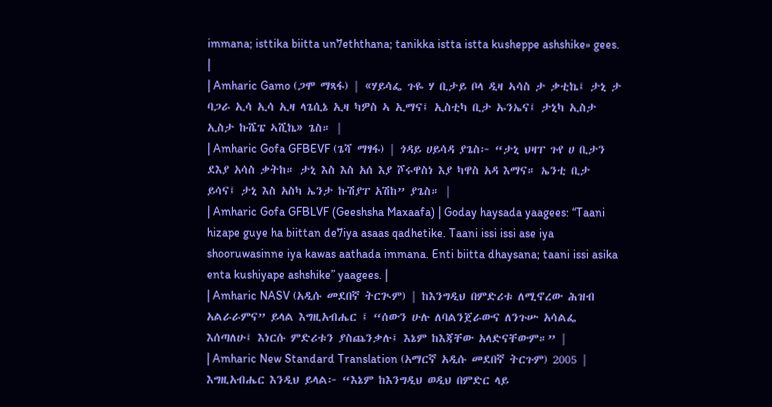immana; isttika biitta un7eththana; tanikka istta istta kusheppe ashshike» gees. |
| Amharic Gamo (ጋሞ ማጻፋ) | «ሃይሳፌ ጉዬ ሃ ቢታይ ቦላ ዲዛ ኣሳስ ታ ቃቲኬ፤ ታኒ ታ ባጋራ ኢሳ ኢሳ ኢዛ ላጌሲኔ ኢዛ ካዎስ ኣ ኢማና፤ ኢስቲካ ቢታ ኡንኤና፤ ታኒካ ኢስታ ኢስታ ኩሼፔ ኣሺኬ» ጌስ። |
| Amharic Gofa GFBEVF (ጌሻ ማፃፋ) | ጎዳይ ሀይሳዳ ያጌስ፦ “ታኒ ህዛፐ ጉየ ሀ ቢታን ደእያ አሳስ ቃትከ። ታኒ እስ እስ አሰ እያ ሾሩዋስነ እያ ካዋስ አዳ እማና። ኤንቲ ቢታ ይሳና፤ ታኒ እስ አስካ ኤንታ ኩሽያፐ አሽከ” ያጌስ። |
| Amharic Gofa GFBLVF (Geeshsha Maxaafa) | Goday haysada yaagees: “Taani hizape guye ha biittan de7iya asaas qadhetike. Taani issi issi ase iya shooruwasinne iya kawas aathada immana. Enti biitta dhaysana; taani issi asika enta kushiyape ashshike” yaagees. |
| Amharic NASV (አዲሱ መደበኛ ትርጒም) | ከእንግዲህ በምድሪቱ ለሚኖረው ሕዝብ አልራራምና” ይላል እግዚአብሔር ፤ “ሰውን ሁሉ ለባልንጀራውና ለንጉሡ አሳልፌ እሰጣለሁ፤ እነርሱ ምድሪቱን ያስጨንቃሉ፤ እኔም ከእጃቸው አላድናቸውም።” |
| Amharic New Standard Translation (አማርኛ አዲሱ መደበኛ ትርጉም) 2005 | እግዚአብሔር እንዲህ ይላል፦ “እኔም ከእንግዲህ ወዲህ በምድር ላይ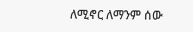ለሚኖር ለማንም ሰው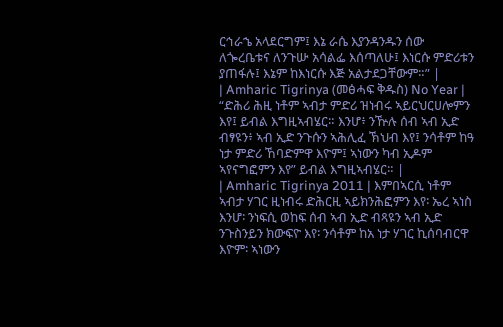ርኅራኄ አላደርግም፤ እኔ ራሴ እያንዳንዱን ሰው ለጐረቤቱና ለንጉሡ አሳልፌ እሰጣለሁ፤ እነርሱ ምድሪቱን ያጠፋሉ፤ እኔም ከእነርሱ እጅ አልታደጋቸውም።” |
| Amharic Tigrinya (መፅሓፍ ቅዱስ) No Year | “ድሕሪ ሕዚ ነቶም ኣብታ ምድሪ ዝነብሩ ኣይርህርሀሎምን እየ፤ ይብል እግዚኣብሄር። እንሆ፥ ንዅሉ ሰብ ኣብ ኢድ ብፃዩን፥ ኣብ ኢድ ንጉሱን ኣሕሊፈ ኽህብ እየ፤ ንሳቶም ከዓ ነታ ምድሪ ኸባድምዋ እዮም፤ ኣነውን ካብ ኢዶም ኣየናግፎምን እየ” ይብል እግዚኣብሄር። |
| Amharic Tigrinya 2011 | እምበኣርሲ ነቶም ኣብታ ሃገር ዚነብሩ ድሕርዚ ኣይክንሕፎምን እየ፡ ኤረ ኣነስ እንሆ፡ ንነፍሲ ወከፍ ሰብ ኣብ ኢድ ብጻዩን ኣብ ኢድ ንጉስንይን ክውፍዮ እየ፡ ንሳቶም ከአ ነታ ሃገር ኪሰባብርዋ እዮም፡ ኣነውን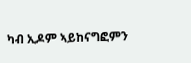ካብ ኢዶም ኣይከናግፎምን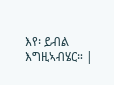እየ፡ ይብል እግዚኣብሄር። |